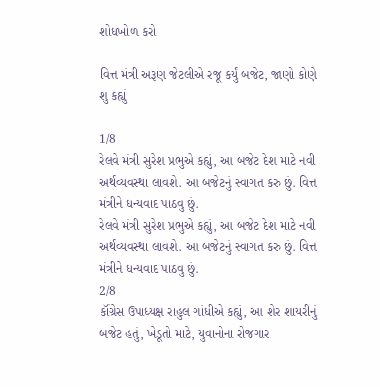શોધખોળ કરો

વિત્ત મંત્રી અરૂણ જેટલીએ રજૂ કર્યું બજેટ, જાણો કોણે શુ કહ્યું

1/8
રેલવે મંત્રી સુરેશ પ્રભુએ કહ્યું, આ બજેટ દેશ માટે નવી અર્થવ્યવસ્થા લાવશે. આ બજેટનું સ્વાગત કરુ છું. વિત્ત મંત્રીને ધન્યવાદ પાઠવુ છું.
રેલવે મંત્રી સુરેશ પ્રભુએ કહ્યું, આ બજેટ દેશ માટે નવી અર્થવ્યવસ્થા લાવશે. આ બજેટનું સ્વાગત કરુ છું. વિત્ત મંત્રીને ધન્યવાદ પાઠવુ છું.
2/8
કૉંગ્રેસ ઉપાધ્યક્ષ રાહુલ ગાંધીએ કહ્યું, આ શેર શાયરીનું બજેટ હતું, ખેડૂતો માટે, યુવાનોના રોજગાર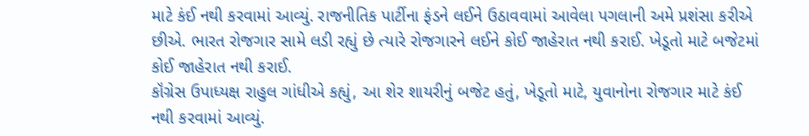માટે કંઈ નથી કરવામાં આવ્યું. રાજનીતિક પાર્ટીના ફંડને લઈને ઉઠાવવામાં આવેલા પગલાની અમે પ્રશંસા કરીએ છીએ. ભારત રોજગાર સામે લડી રહ્યું છે ત્યારે રોજગારને લઈને કોઈ જાહેરાત નથી કરાઈ. ખેડૂતો માટે બજેટમાં કોઈ જાહેરાત નથી કરાઈ.
કૉંગ્રેસ ઉપાધ્યક્ષ રાહુલ ગાંધીએ કહ્યું, આ શેર શાયરીનું બજેટ હતું, ખેડૂતો માટે, યુવાનોના રોજગાર માટે કંઈ નથી કરવામાં આવ્યું.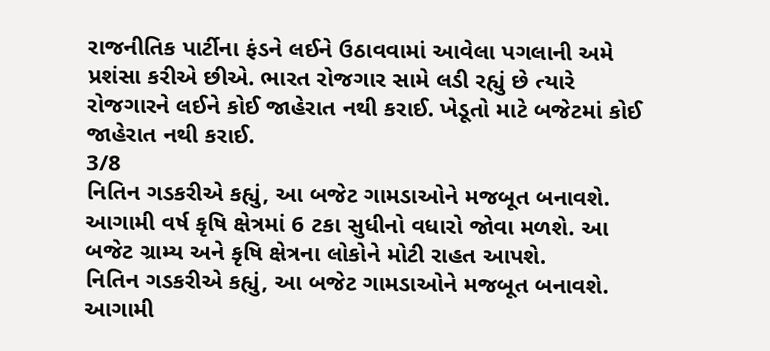રાજનીતિક પાર્ટીના ફંડને લઈને ઉઠાવવામાં આવેલા પગલાની અમે પ્રશંસા કરીએ છીએ. ભારત રોજગાર સામે લડી રહ્યું છે ત્યારે રોજગારને લઈને કોઈ જાહેરાત નથી કરાઈ. ખેડૂતો માટે બજેટમાં કોઈ જાહેરાત નથી કરાઈ.
3/8
નિતિન ગડકરીએ કહ્યું, આ બજેટ ગામડાઓને મજબૂત બનાવશે. આગામી વર્ષ કૃષિ ક્ષેત્રમાં 6 ટકા સુધીનો વધારો જોવા મળશે. આ બજેટ ગ્રામ્ય અને કૃષિ ક્ષેત્રના લોકોને મોટી રાહત આપશે.
નિતિન ગડકરીએ કહ્યું, આ બજેટ ગામડાઓને મજબૂત બનાવશે. આગામી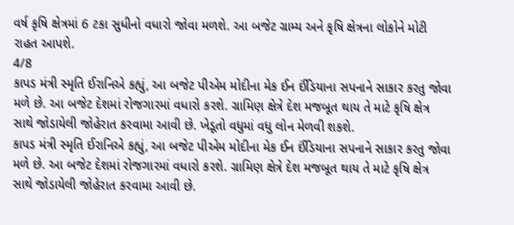વર્ષ કૃષિ ક્ષેત્રમાં 6 ટકા સુધીનો વધારો જોવા મળશે. આ બજેટ ગ્રામ્ય અને કૃષિ ક્ષેત્રના લોકોને મોટી રાહત આપશે.
4/8
કાપડ મંત્રી સ્મૃતિ ઈરાનિએ કહ્યું, આ બજેટ પીએમ મોદીના મેક ઈન ઈંડિયાના સપનાને સાકાર કરતુ જોવા મળે છે. આ બજેટ દેશમાં રોજગારમાં વધારો કરશે. ગ્રામિણ ક્ષેત્રે દેશ મજબૂત થાય તે માટે કૃષિ ક્ષેત્ર સાથે જોડાયેલી જોહેરાત કરવામા આવી છે. ખેડૂતો વધુમાં વધુ લોન મેળવી શકશે.
કાપડ મંત્રી સ્મૃતિ ઈરાનિએ કહ્યું, આ બજેટ પીએમ મોદીના મેક ઈન ઈંડિયાના સપનાને સાકાર કરતુ જોવા મળે છે. આ બજેટ દેશમાં રોજગારમાં વધારો કરશે. ગ્રામિણ ક્ષેત્રે દેશ મજબૂત થાય તે માટે કૃષિ ક્ષેત્ર સાથે જોડાયેલી જોહેરાત કરવામા આવી છે.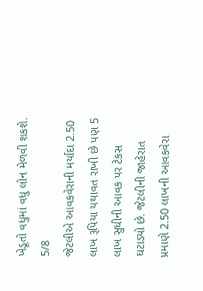ખેડૂતો વધુમાં વધુ લોન મેળવી શકશે.
5/8
જેટલીએ આવકવેરાની મર્યાદા 2.50 લાખ રૂપિયા યથાવત રાખી છે પણ 5 લાખ સુધીની આવક પર ટેકસ ઘટાડ્યો છે. જેટલીની જાહેરાત પ્રમાણે 2.50 લાખની આવકવેરા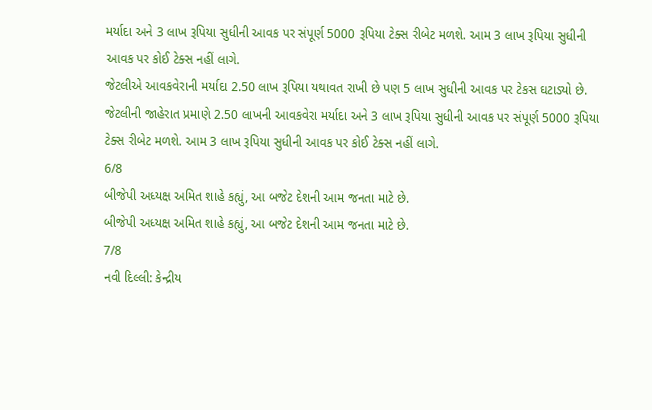મર્યાદા અને 3 લાખ રૂપિયા સુધીની આવક પર સંપૂર્ણ 5000 રૂપિયા ટેક્સ રીબેટ મળશે. આમ 3 લાખ રૂપિયા સુધીની આવક પર કોઈ ટેક્સ નહીં લાગે.
જેટલીએ આવકવેરાની મર્યાદા 2.50 લાખ રૂપિયા યથાવત રાખી છે પણ 5 લાખ સુધીની આવક પર ટેકસ ઘટાડ્યો છે. જેટલીની જાહેરાત પ્રમાણે 2.50 લાખની આવકવેરા મર્યાદા અને 3 લાખ રૂપિયા સુધીની આવક પર સંપૂર્ણ 5000 રૂપિયા ટેક્સ રીબેટ મળશે. આમ 3 લાખ રૂપિયા સુધીની આવક પર કોઈ ટેક્સ નહીં લાગે.
6/8
બીજેપી અધ્યક્ષ અમિત શાહે કહ્યું, આ બજેટ દેશની આમ જનતા માટે છે.
બીજેપી અધ્યક્ષ અમિત શાહે કહ્યું, આ બજેટ દેશની આમ જનતા માટે છે.
7/8
નવી દિલ્લી: કેન્દ્રીય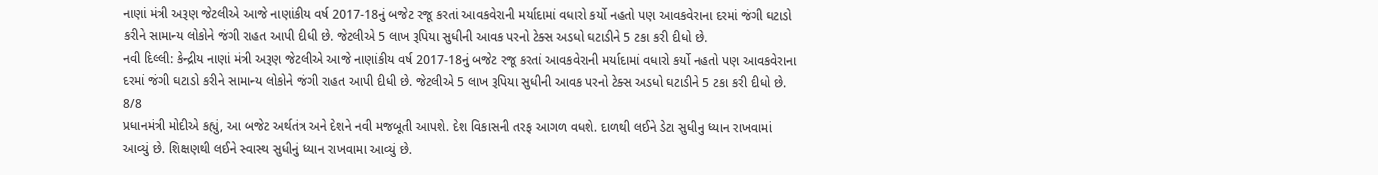નાણાં મંત્રી અરૂણ જેટલીએ આજે નાણાંકીય વર્ષ 2017-18નું બજેટ રજૂ કરતાં આવકવેરાની મર્યાદામાં વધારો કર્યો નહતો પણ આવકવેરાના દરમાં જંગી ઘટાડો કરીને સામાન્ય લોકોને જંગી રાહત આપી દીધી છે. જેટલીએ 5 લાખ રૂપિયા સુધીની આવક પરનો ટેક્સ અડધો ઘટાડીને 5 ટકા કરી દીધો છે.
નવી દિલ્લી: કેન્દ્રીય નાણાં મંત્રી અરૂણ જેટલીએ આજે નાણાંકીય વર્ષ 2017-18નું બજેટ રજૂ કરતાં આવકવેરાની મર્યાદામાં વધારો કર્યો નહતો પણ આવકવેરાના દરમાં જંગી ઘટાડો કરીને સામાન્ય લોકોને જંગી રાહત આપી દીધી છે. જેટલીએ 5 લાખ રૂપિયા સુધીની આવક પરનો ટેક્સ અડધો ઘટાડીને 5 ટકા કરી દીધો છે.
8/8
પ્રધાનમંત્રી મોદીએ કહ્યું, આ બજેટ અર્થતંત્ર અને દેશને નવી મજબૂતી આપશે. દેશ વિકાસની તરફ આગળ વધશે. દાળથી લઈને ડેટા સુધીનુ ધ્યાન રાખવામાં આવ્યું છે. શિક્ષણથી લઈને સ્વાસ્થ સુધીનું ધ્યાન રાખવામા આવ્યું છે.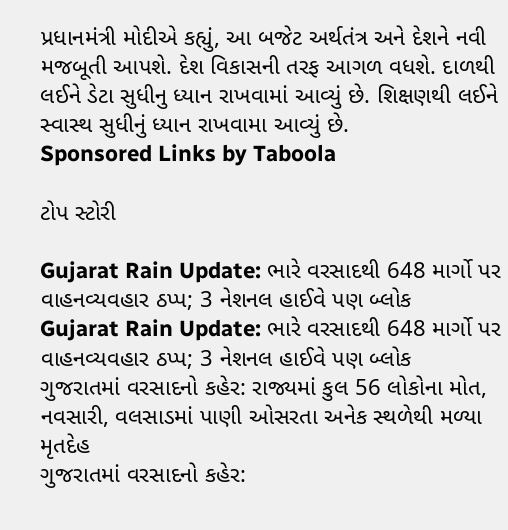પ્રધાનમંત્રી મોદીએ કહ્યું, આ બજેટ અર્થતંત્ર અને દેશને નવી મજબૂતી આપશે. દેશ વિકાસની તરફ આગળ વધશે. દાળથી લઈને ડેટા સુધીનુ ધ્યાન રાખવામાં આવ્યું છે. શિક્ષણથી લઈને સ્વાસ્થ સુધીનું ધ્યાન રાખવામા આવ્યું છે.
Sponsored Links by Taboola

ટોપ સ્ટોરી

Gujarat Rain Update: ભારે વરસાદથી 648 માર્ગો પર વાહનવ્યવહાર ઠપ્પ; 3 નેશનલ હાઈવે પણ બ્લોક
Gujarat Rain Update: ભારે વરસાદથી 648 માર્ગો પર વાહનવ્યવહાર ઠપ્પ; 3 નેશનલ હાઈવે પણ બ્લોક
ગુજરાતમાં વરસાદનો કહેર: રાજ્યમાં કુલ 56 લોકોના મોત, નવસારી, વલસાડમાં પાણી ઓસરતા અનેક સ્થળેથી મળ્યા મૃતદેહ
ગુજરાતમાં વરસાદનો કહેર: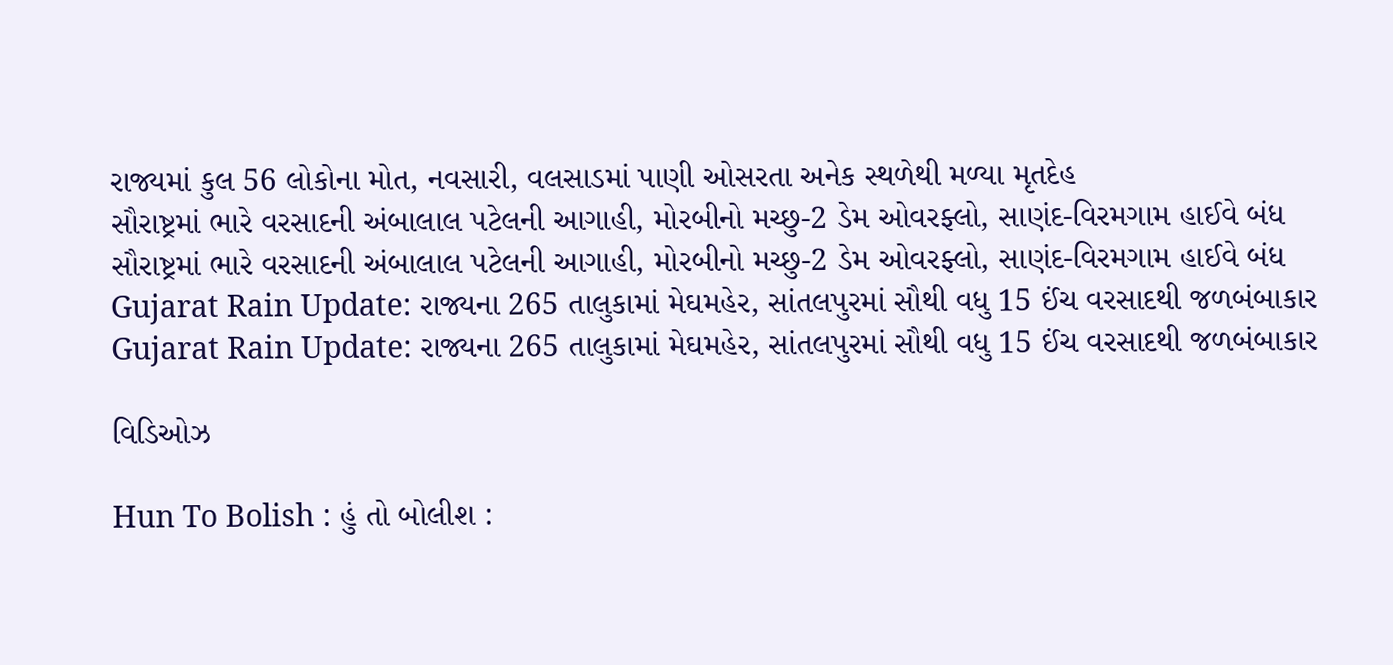રાજ્યમાં કુલ 56 લોકોના મોત, નવસારી, વલસાડમાં પાણી ઓસરતા અનેક સ્થળેથી મળ્યા મૃતદેહ
સૌરાષ્ટ્રમાં ભારે વરસાદની અંબાલાલ પટેલની આગાહી, મોરબીનો મચ્છુ-2 ડેમ ઓવરફ્લો, સાણંદ-વિરમગામ હાઈવે બંધ
સૌરાષ્ટ્રમાં ભારે વરસાદની અંબાલાલ પટેલની આગાહી, મોરબીનો મચ્છુ-2 ડેમ ઓવરફ્લો, સાણંદ-વિરમગામ હાઈવે બંધ
Gujarat Rain Update: રાજ્યના 265 તાલુકામાં મેઘમહેર, સાંતલપુરમાં સૌથી વધુ 15 ઈંચ વરસાદથી જળબંબાકાર
Gujarat Rain Update: રાજ્યના 265 તાલુકામાં મેઘમહેર, સાંતલપુરમાં સૌથી વધુ 15 ઈંચ વરસાદથી જળબંબાકાર

વિડિઓઝ

Hun To Bolish : હું તો બોલીશ :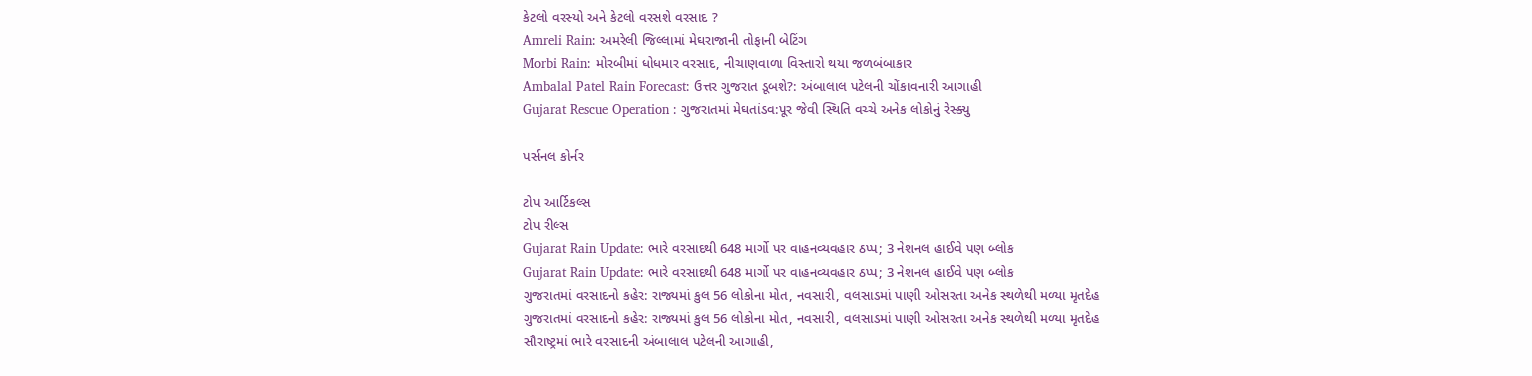કેટલો વરસ્યો અને કેટલો વરસશે વરસાદ ?
Amreli Rain: અમરેલી જિલ્લામાં મેઘરાજાની તોફાની બેટિંગ
Morbi Rain: મોરબીમાં ધોધમાર વરસાદ, નીચાણવાળા વિસ્તારો થયા જળબંબાકાર
Ambalal Patel Rain Forecast: ઉત્તર ગુજરાત ડૂબશે?: અંબાલાલ પટેલની ચોંકાવનારી આગાહી
Gujarat Rescue Operation : ગુજરાતમાં મેઘતાંડવ:પૂર જેવી સ્થિતિ વચ્ચે અનેક લોકોનું રેસ્ક્યુ

પર્સનલ કોર્નર

ટોપ આર્ટિકલ્સ
ટોપ રીલ્સ
Gujarat Rain Update: ભારે વરસાદથી 648 માર્ગો પર વાહનવ્યવહાર ઠપ્પ; 3 નેશનલ હાઈવે પણ બ્લોક
Gujarat Rain Update: ભારે વરસાદથી 648 માર્ગો પર વાહનવ્યવહાર ઠપ્પ; 3 નેશનલ હાઈવે પણ બ્લોક
ગુજરાતમાં વરસાદનો કહેર: રાજ્યમાં કુલ 56 લોકોના મોત, નવસારી, વલસાડમાં પાણી ઓસરતા અનેક સ્થળેથી મળ્યા મૃતદેહ
ગુજરાતમાં વરસાદનો કહેર: રાજ્યમાં કુલ 56 લોકોના મોત, નવસારી, વલસાડમાં પાણી ઓસરતા અનેક સ્થળેથી મળ્યા મૃતદેહ
સૌરાષ્ટ્રમાં ભારે વરસાદની અંબાલાલ પટેલની આગાહી,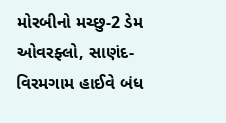મોરબીનો મચ્છુ-2 ડેમ ઓવરફ્લો, સાણંદ-વિરમગામ હાઈવે બંધ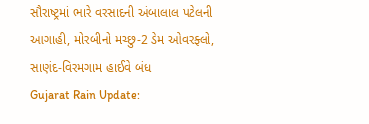સૌરાષ્ટ્રમાં ભારે વરસાદની અંબાલાલ પટેલની આગાહી, મોરબીનો મચ્છુ-2 ડેમ ઓવરફ્લો, સાણંદ-વિરમગામ હાઈવે બંધ
Gujarat Rain Update: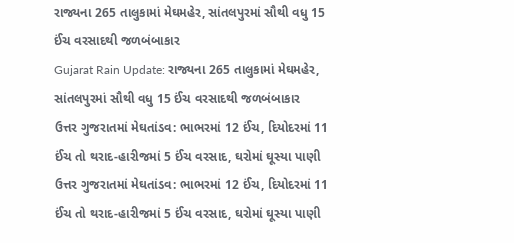રાજ્યના 265 તાલુકામાં મેઘમહેર, સાંતલપુરમાં સૌથી વધુ 15 ઈંચ વરસાદથી જળબંબાકાર
Gujarat Rain Update: રાજ્યના 265 તાલુકામાં મેઘમહેર, સાંતલપુરમાં સૌથી વધુ 15 ઈંચ વરસાદથી જળબંબાકાર
ઉત્તર ગુજરાતમાં મેઘતાંડવ: ભાભરમાં 12 ઈંચ, દિયોદરમાં 11 ઈંચ તો થરાદ-હારીજમાં 5 ઈંચ વરસાદ, ઘરોમાં ઘૂસ્યા પાણી
ઉત્તર ગુજરાતમાં મેઘતાંડવ: ભાભરમાં 12 ઈંચ, દિયોદરમાં 11 ઈંચ તો થરાદ-હારીજમાં 5 ઈંચ વરસાદ, ઘરોમાં ઘૂસ્યા પાણી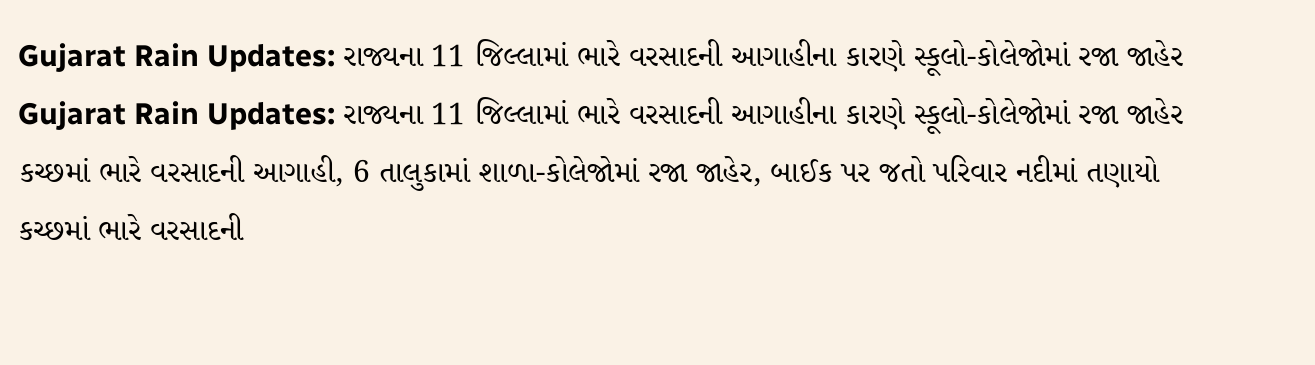Gujarat Rain Updates: રાજ્યના 11 જિલ્લામાં ભારે વરસાદની આગાહીના કારણે સ્કૂલો-કોલેજોમાં રજા જાહેર
Gujarat Rain Updates: રાજ્યના 11 જિલ્લામાં ભારે વરસાદની આગાહીના કારણે સ્કૂલો-કોલેજોમાં રજા જાહેર
કચ્છમાં ભારે વરસાદની આગાહી, 6 તાલુકામાં શાળા-કોલેજોમાં રજા જાહેર, બાઈક પર જતો પરિવાર નદીમાં તણાયો
કચ્છમાં ભારે વરસાદની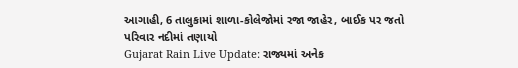આગાહી, 6 તાલુકામાં શાળા-કોલેજોમાં રજા જાહેર, બાઈક પર જતો પરિવાર નદીમાં તણાયો
Gujarat Rain Live Update: રાજ્યમાં અનેક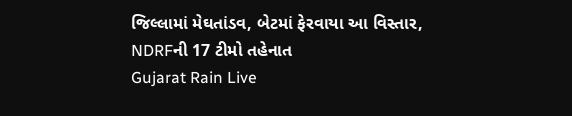જિલ્લામાં મેઘતાંડવ, બેટમાં ફેરવાયા આ વિસ્તાર, NDRFની 17 ટીમો તહેનાત
Gujarat Rain Live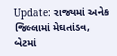Update: રાજ્યમાં અનેક જિલ્લામાં મેઘતાંડવ, બેટમાં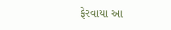ફેરવાયા આ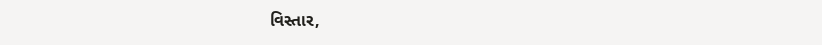વિસ્તાર,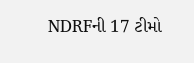NDRFની 17 ટીમો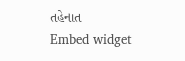તહેનાત
Embed widget